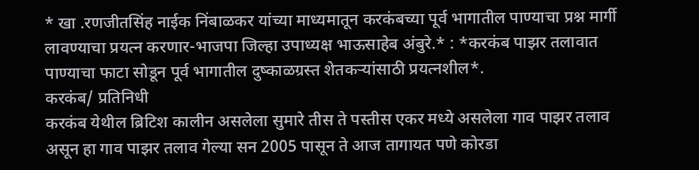* खा .रणजीतसिंह नाईक निंबाळकर यांच्या माध्यमातून करकंबच्या पूर्व भागातील पाण्याचा प्रश्न मार्गी लावण्याचा प्रयत्न करणार-भाजपा जिल्हा उपाध्यक्ष भाऊसाहेब अंबुरे.* : *करकंब पाझर तलावात पाण्याचा फाटा सोडून पूर्व भागातील दुष्काळग्रस्त शेतकऱ्यांसाठी प्रयत्नशील*.
करकंब/ प्रतिनिधी
करकंब येथील ब्रिटिश कालीन असलेला सुमारे तीस ते पस्तीस एकर मध्ये असलेला गाव पाझर तलाव असून हा गाव पाझर तलाव गेल्या सन 2005 पासून ते आज तागायत पणे कोरडा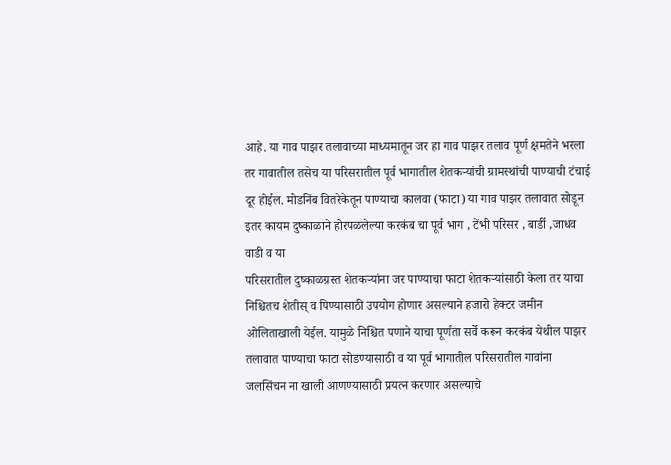आहे. या गाव पाझर तलावाच्या माध्यमातून जर हा गाव पाझर तलाव पूर्ण क्षमतेने भरला तर गावातील तसेच या परिसरातील पूर्व भागातील शेतकऱ्यांची ग्रामस्थांची पाण्याची टंचाई दूर होईल. मोडनिंब वितरेकेतून पाण्याचा कालवा (फाटा) या गाव पाझर तलावात सोडून इतर कायम दुष्काळाने होरपळलेल्या करकंब चा पूर्व भाग , टेंभी परिसर , बार्डी ,जाधव वाडी व या
परिसरातील दुष्काळग्रस्त शेतकऱ्यांना जर पाण्याचा फाटा शेतकऱ्यांसाठी केला तर याचा निश्चितच शेतीस् व पिण्यासाठी उपयोग होणार असल्याने हजारो हेक्टर जमीन ओलिताखाली येईल. यामुळे निश्चित पणाने याचा पूर्णता सर्वे करून करकंब येथील पाझर तलावात पाण्याचा फाटा सोडण्यासाठी व या पूर्व भागातील परिसरातील गावांना जलसिंचन ना खाली आणण्यासाठी प्रयत्न करणार असल्याचे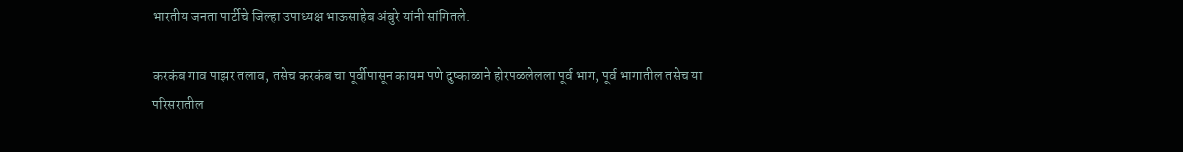भारतीय जनता पार्टीचे जिल्हा उपाध्यक्ष भाऊसाहेब अंबुरे यांनी सांगितले.

करकंब गाव पाझर तलाव, तसेच करकंब चा पूर्वीपासून कायम पणे दुष्काळाने होरपळलेलला पूर्व भाग, पूर्व भागातील तसेच या परिसरातील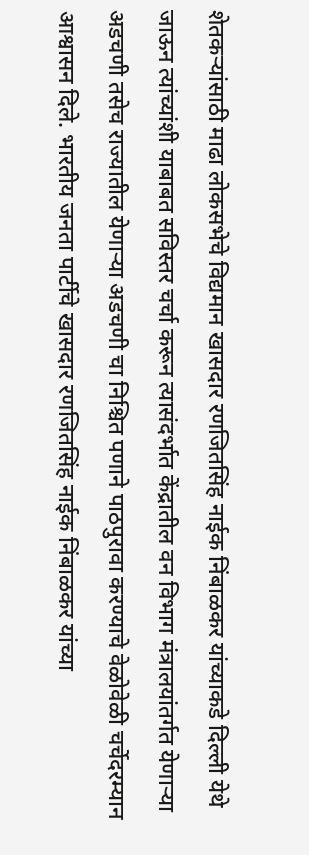शेतकऱ्यांसाठी माढा लोकसभेचे विद्यमान खासदार रणजितसिंह नाईक निंबाळकर यांच्याकडे दिल्ली येथे जाऊन त्यांच्यांशी याबाबत सविस्तर चर्चा करून त्यासंदर्भात केंद्रातील वन विभाग मंत्रालयांतर्गत येणाऱ्या अडचणी तसेच राज्यातील येणाऱ्या अडचणी चा निश्चित पणाने पाठपुरावा करण्याचे वेळोवेळी चर्चेदरम्यान आश्वासन दिले. भारतीय जनता पार्टीचे खासदार रणजितसिंह नाईक निंबाळकर यांच्या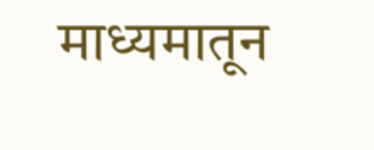माध्यमातून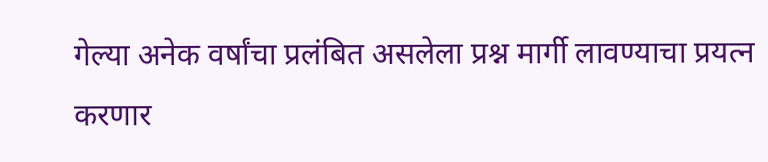गेल्या अनेक वर्षांचा प्रलंबित असलेला प्रश्न मार्गी लावण्याचा प्रयत्न करणार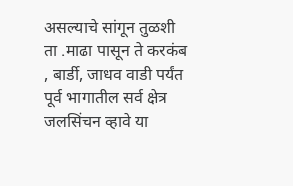असल्याचे सांगून तुळशी ता .माढा पासून ते करकंब , बार्डी, जाधव वाडी पर्यंत पूर्व भागातील सर्व क्षेत्र जलसिंचन व्हावे या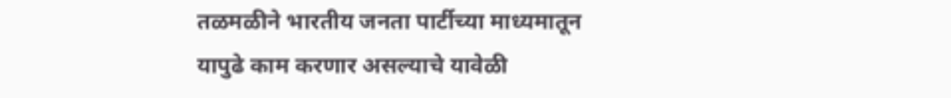तळमळीने भारतीय जनता पार्टीच्या माध्यमातून यापुढे काम करणार असल्याचे यावेळी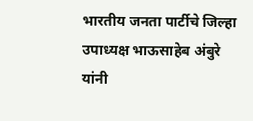भारतीय जनता पार्टीचे जिल्हा उपाध्यक्ष भाऊसाहेब अंबुरे यांनी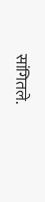सांगितले.